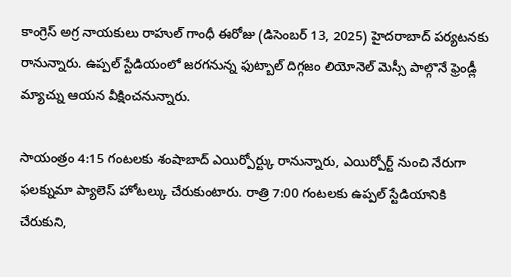కాంగ్రెస్ అగ్ర నాయకులు రాహుల్ గాంధీ ఈరోజు (డిసెంబర్ 13, 2025) హైదరాబాద్ పర్యటనకు రానున్నారు. ఉప్పల్ స్టేడియంలో జరగనున్న ఫుట్బాల్ దిగ్గజం లియోనెల్ మెస్సీ పాల్గొనే ఫ్రెండ్లీ మ్యాచ్ను ఆయన వీక్షించనున్నారు.

సాయంత్రం 4:15 గంటలకు శంషాబాద్ ఎయిర్పోర్ట్కు రానున్నారు, ఎయిర్పోర్ట్ నుంచి నేరుగా ఫలక్నుమా ప్యాలెస్ హోటల్కు చేరుకుంటారు. రాత్రి 7:00 గంటలకు ఉప్పల్ స్టేడియానికి చేరుకుని,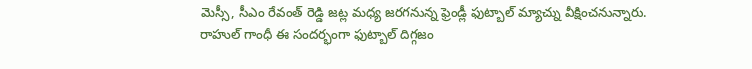మెస్సీ, సీఎం రేవంత్ రెడ్డి జట్ల మధ్య జరగనున్న ఫ్రెండ్లీ ఫుట్బాల్ మ్యాచ్ను వీక్షించనున్నారు.
రాహుల్ గాంధీ ఈ సందర్భంగా ఫుట్బాల్ దిగ్గజం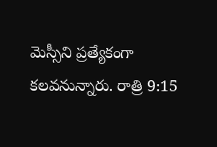మెస్సీని ప్రత్యేకంగా కలవనున్నారు. రాత్రి 9:15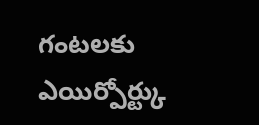గంటలకు ఎయిర్పోర్ట్కు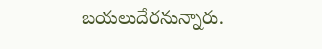బయలుదేరనున్నారు.